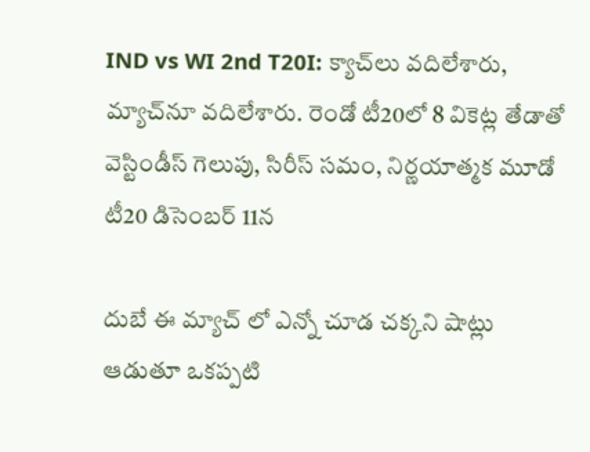IND vs WI 2nd T20I: క్యాచ్‌లు వదిలేశారు, మ్యాచ్‌నూ వదిలేశారు. రెండో టీ20లో 8 వికెట్ల తేడాతో వెస్టిండీస్ గెలుపు, సిరీస్ సమం, నిర్ణయాత్మక మూడో టీ20 డిసెంబర్ 11న

దుబే ఈ మ్యాచ్ లో ఎన్నో చూడ చక్కని షాట్లు ఆడుతూ ఒకప్పటి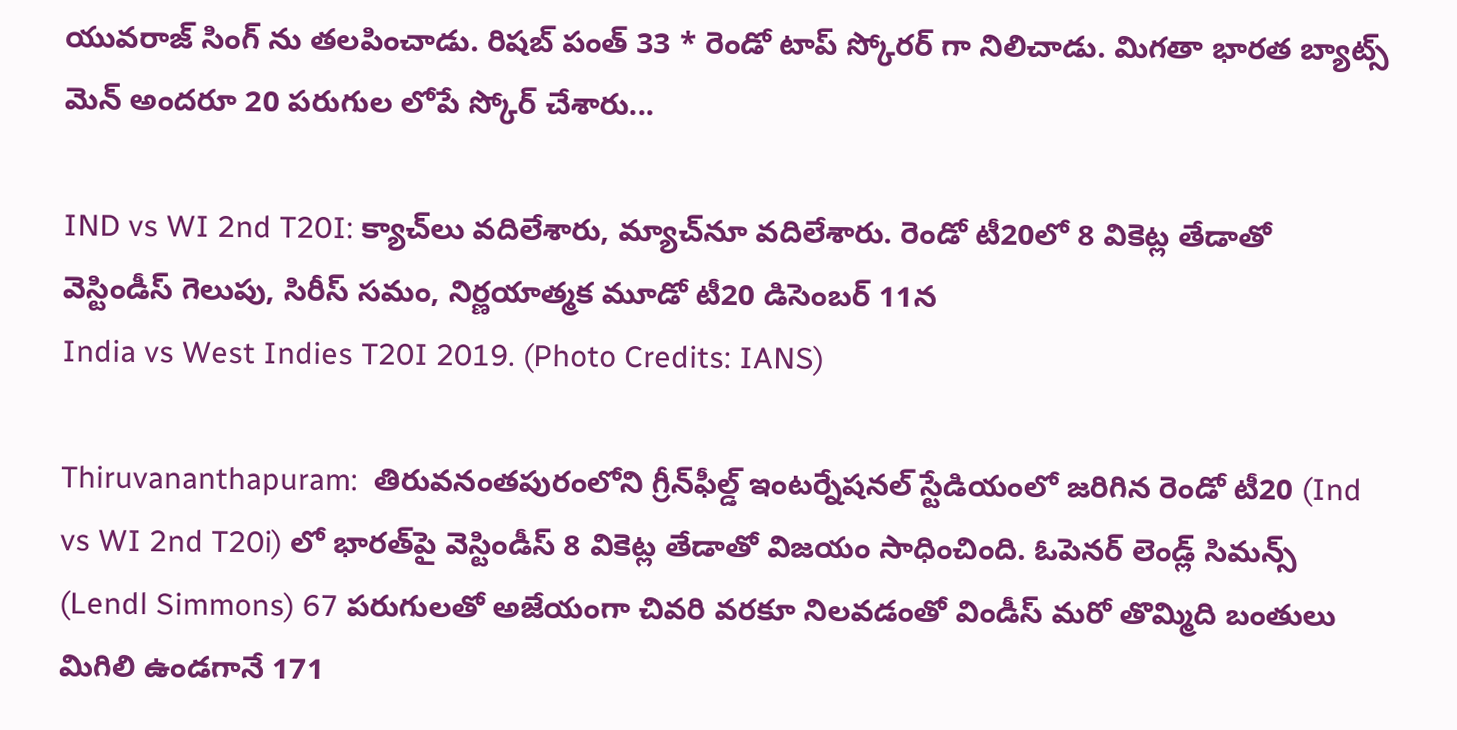యువరాజ్ సింగ్ ను తలపించాడు. రిషబ్ పంత్ 33 * రెండో టాప్ స్కోరర్ గా నిలిచాడు. మిగతా భారత బ్యాట్స్ మెన్ అందరూ 20 పరుగుల లోపే స్కోర్ చేశారు...

IND vs WI 2nd T20I: క్యాచ్‌లు వదిలేశారు, మ్యాచ్‌నూ వదిలేశారు. రెండో టీ20లో 8 వికెట్ల తేడాతో వెస్టిండీస్ గెలుపు, సిరీస్ సమం, నిర్ణయాత్మక మూడో టీ20 డిసెంబర్ 11న
India vs West Indies T20I 2019. (Photo Credits: IANS)

Thiruvananthapuram:  తిరువనంతపురంలోని గ్రీన్‌ఫీల్డ్ ఇంటర్నేషనల్ స్టేడియంలో జరిగిన రెండో టీ20 (Ind vs WI 2nd T20i) లో భారత్‌పై వెస్టిండీస్ 8 వికెట్ల తేడాతో విజయం సాధించింది. ఓపెనర్ లెండ్ల్ సిమన్స్ (Lendl Simmons) 67 పరుగులతో అజేయంగా చివరి వరకూ నిలవడంతో విండీస్ మరో తొమ్మిది బంతులు మిగిలి ఉండగానే 171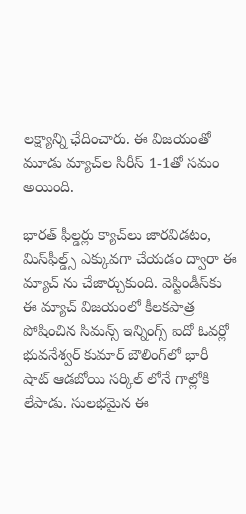లక్ష్యాన్ని ఛేదించారు. ఈ విజయంతో మూడు మ్యాచ్‌ల సిరీస్‌ 1-1తో సమం అయింది.

భారత్ ఫీల్డర్లు క్యాచ్‌లు జారవిడటం, మిస్‌ఫీల్డ్స్ ఎక్కువగా చేయడం ద్వారా ఈ మ్యాచ్ ను చేజార్చుకుంది. వెస్టిండీస్‌కు ఈ మ్యాచ్ విజయంలో కీలకపాత్ర పోషించిన సిమన్స్ ఇన్నింగ్స్ ఐదో ఓవర్లో భువనేశ్వర్ కుమార్ బౌలింగ్‌లో భారీ షాట్ ఆడబోయి సర్కిల్ లోనే గాల్లోకి లేపాడు. సులభమైన ఈ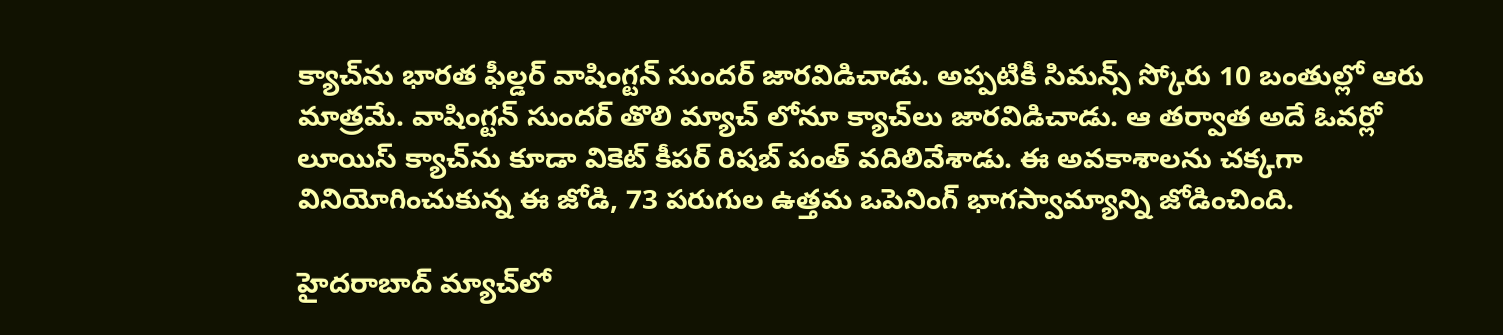క్యాచ్‌ను భారత ఫీల్డర్ వాషింగ్టన్ సుందర్ జారవిడిచాడు. అప్పటికీ సిమన్స్ స్కోరు 10 బంతుల్లో ఆరు మాత్రమే. వాషింగ్టన్ సుందర్ తొలి మ్యాచ్ లోనూ క్యాచ్‌లు జారవిడిచాడు. ఆ తర్వాత అదే ఓవర్లో లూయిస్ క్యాచ్‌ను కూడా వికెట్ కీపర్ రిషబ్ పంత్ వదిలివేశాడు. ఈ అవకాశాలను చక్కగా వినియోగించుకున్న ఈ జోడి, 73 పరుగుల ఉత్తమ ఒపెనింగ్ భాగస్వామ్యాన్ని జోడించింది.

హైదరాబాద్ మ్యాచ్‌లో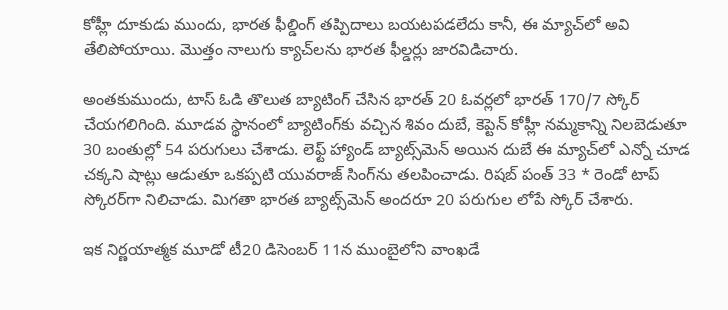కోహ్లీ దూకుడు ముందు, భారత ఫీల్డింగ్ తప్పిదాలు బయటపడలేదు కానీ, ఈ మ్యాచ్‌లో అవి తేలిపోయాయి. మొత్తం నాలుగు క్యాచ్‌లను భారత ఫీల్డర్లు జారవిడిచారు.

అంతకుముందు, టాస్ ఓడి తొలుత బ్యాటింగ్ చేసిన భారత్ 20 ఓవర్లలో భారత్ 170/7 స్కోర్ చేయగలిగింది. మూడవ స్థానంలో బ్యాటింగ్‌కు వచ్చిన శివం దుబే, కెప్టెన్ కోహ్లీ నమ్మకాన్ని నిలబెడుతూ 30 బంతుల్లో 54 పరుగులు చేశాడు. లెఫ్ట్ హ్యాండ్ బ్యాట్స్‌మెన్ అయిన దుబే ఈ మ్యాచ్‌లో ఎన్నో చూడ చక్కని షాట్లు ఆడుతూ ఒకప్పటి యువరాజ్ సింగ్‌ను తలపించాడు. రిషబ్ పంత్ 33 * రెండో టాప్ స్కోరర్‌గా నిలిచాడు. మిగతా భారత బ్యాట్స్‌మెన్ అందరూ 20 పరుగుల లోపే స్కోర్ చేశారు.

ఇక నిర్ణయాత్మక మూడో టీ20 డిసెంబర్ 11న ముంబైలోని వాంఖడే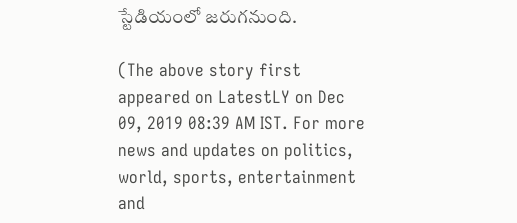స్టేడియంలో జరుగనుంది.

(The above story first appeared on LatestLY on Dec 09, 2019 08:39 AM IST. For more news and updates on politics, world, sports, entertainment and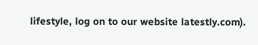lifestyle, log on to our website latestly.com).